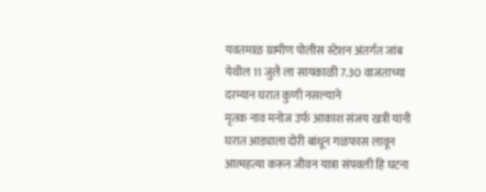यवतमाळ ग्रामीण पोलीस स्टेशन अंतर्गत जांब येथील 11 जुलै ला सायकाळी 7.30 वाजताच्या दरम्यान घरात कुणी नसल्याने
मृतक नाव मनोज उर्फ आकाश संजय खत्री यांनी घरात आड्याला दोरी बांधून गळफास लावून आत्महत्या करून जीवन यात्रा संपवली हि घटना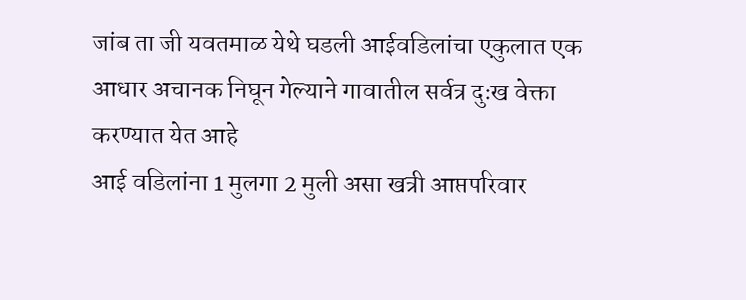जांब ता जी यवतमाळ येथे घडली आईवडिलांचा एकुलात एक आधार अचानक निघून गेल्याने गावातील सर्वत्र दुःख वेक्ता करण्यात येत आहे
आई वडिलांना 1 मुलगा 2 मुली असा खत्री आप्तपरिवार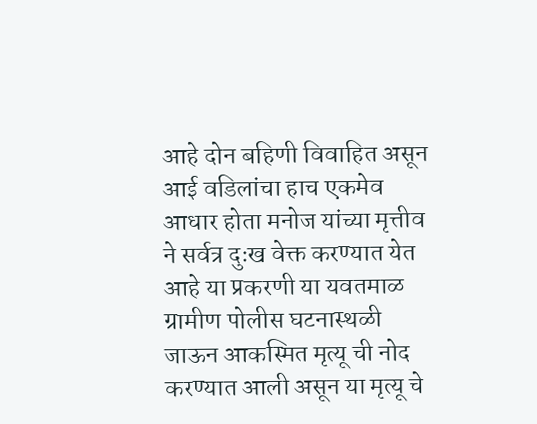आहे दोन बहिणी विवाहित असून आई वडिलांचा हाच एकमेव आधार होता मनोज यांच्या मृत्तीव ने सर्वत्र दुःख वेक्त करण्यात येत आहे या प्रकरणी या यवतमाळ ग्रामीण पोलीस घटनास्थळी जाऊन आकस्मित मृत्यू ची नोद करण्यात आली असून या मृत्यू चे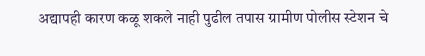अद्यापही कारण कळू शकले नाही पुढील तपास ग्रामीण पोलीस स्टेशन चे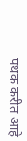पथक करीत आहे